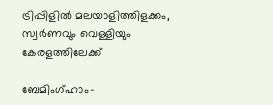ട്രിപ്പിളില്‍ മലയാളിത്തിളക്കം, സ്വര്‍ണവും വെള്ളിയും കേരളത്തിലേക്ക്‌

ബേമിംഗ്ഹാം-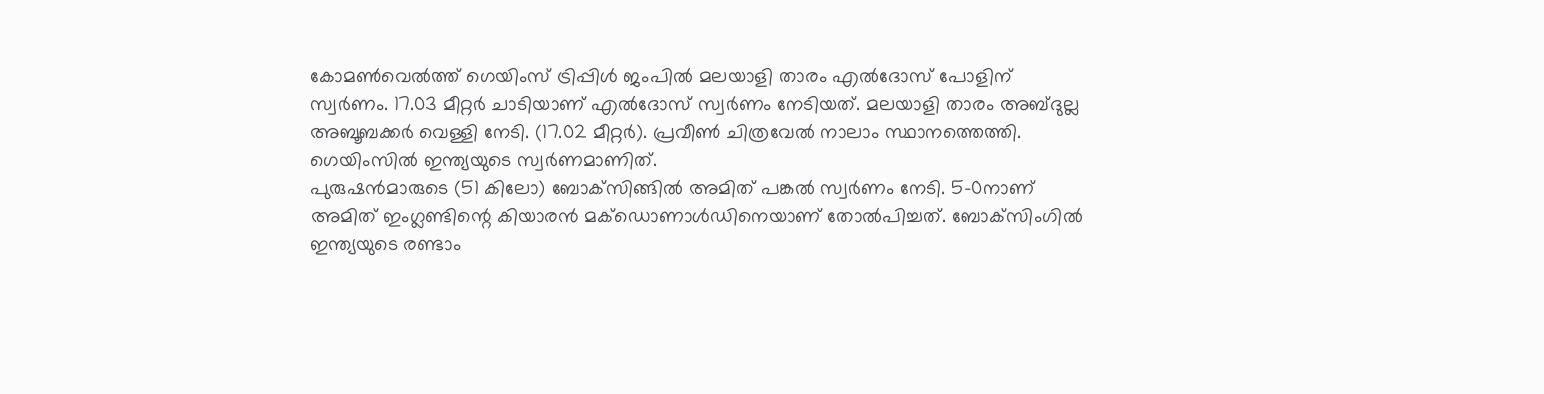കോമൺവെൽത്ത് ഗെയിംസ് ട്രിപ്പിൾ ജംപിൽ മലയാളി താരം എൽദോസ് പോളിന് സ്വർണം. 17.03 മീറ്റർ ചാടിയാണ് എൽദോസ് സ്വർണം നേടിയത്. മലയാളി താരം അബ്ദുല്ല അബൂബക്കർ വെള്ളി നേടി. (17.02 മീറ്റർ). പ്രവീൺ ചിത്രവേൽ നാലാം സ്ഥാനത്തെത്തി. ഗെയിംസിൽ ഇന്ത്യയുടെ സ്വർണമാണിത്.
പുരുഷൻമാരുടെ (51 കിലോ) ബോക്‌സിങ്ങിൽ അമിത് പങ്കൽ സ്വർണം നേടി. 5-0നാണ് അമിത് ഇംഗ്ലണ്ടിന്റെ കിയാരൻ മക്‌ഡൊണാൾഡിനെയാണ് തോൽപിച്ചത്. ബോക്‌സിംഗിൽ ഇന്ത്യയുടെ രണ്ടാം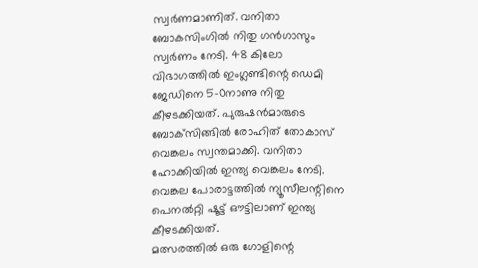സ്വർണമാണിത്. വനിതാ ബോകസിംഗിൽ നിതു ഗൻഗാസും സ്വർണം നേടി. 48 കിലോ വിഭാഗത്തിൽ ഇംഗ്ലണ്ടിന്റെ ഡെമി ജേഡിനെ 5-0നാണു നിതു കീഴടക്കിയത്. പുരുഷൻമാരുടെ ബോക്‌സിങ്ങിൽ രോഹിത് തോകാസ് വെങ്കലം സ്വന്തമാക്കി. വനിതാ ഹോക്കിയിൽ ഇന്ത്യ വെങ്കലം നേടി. വെങ്കല പോരാട്ടത്തിൽ ന്യൂസീലന്റിനെ പെനൽറ്റി ഷൂട്ട് ഔട്ടിലാണ് ഇന്ത്യ കീഴടക്കിയത്.
മത്സരത്തിൽ ഒരു ഗോളിന്റെ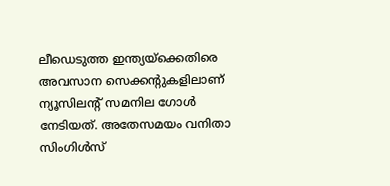ലീഡെടുത്ത ഇന്ത്യയ്‌ക്കെതിരെ അവസാന സെക്കന്റുകളിലാണ് ന്യൂസിലന്റ് സമനില ഗോൾ നേടിയത്. അതേസമയം വനിതാ സിംഗിൾസ്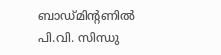ബാഡ്മിന്റണിൽ പി.വി. സിന്ധു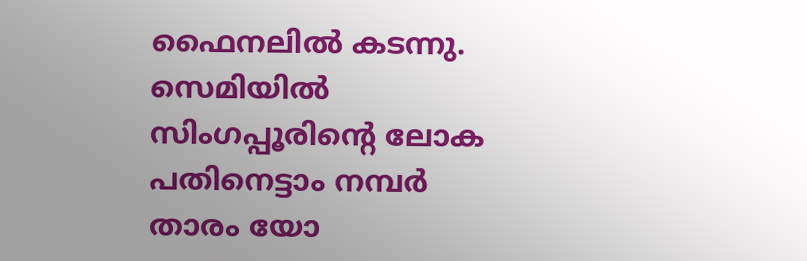ഫൈനലിൽ കടന്നു. സെമിയിൽ സിംഗപ്പൂരിന്റെ ലോക പതിനെട്ടാം നമ്പർ താരം യോ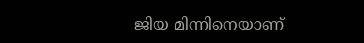ജിയ മിന്നിനെയാണ്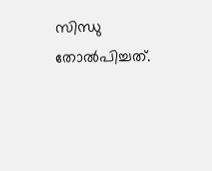സിന്ധു തോൽപിച്ചത്.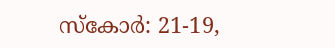സ്‌കോർ: 21-19,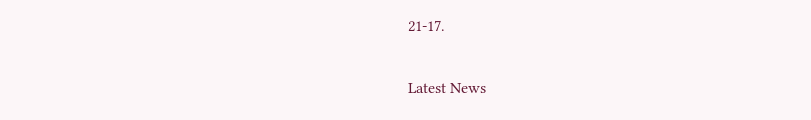21-17.


Latest News